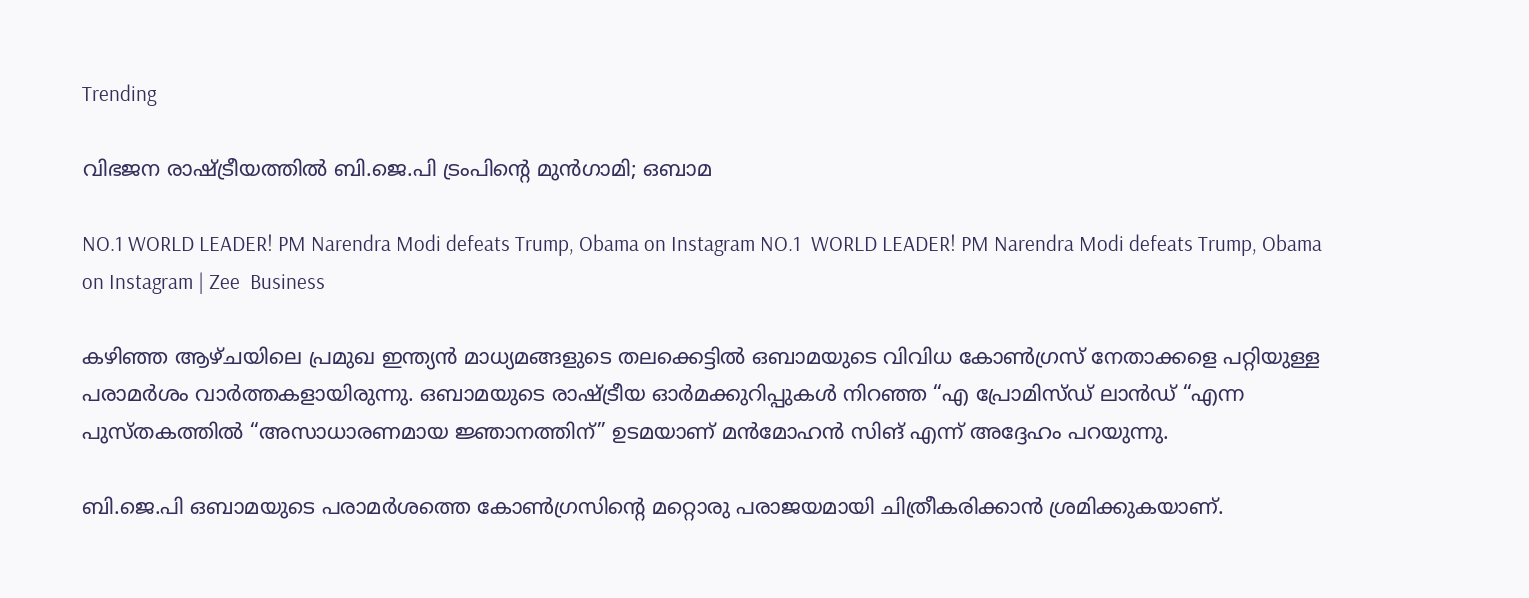Trending

വിഭജന രാഷ്ട്രീയത്തിൽ ബി.ജെ.പി ട്രംപിന്റെ മുൻഗാമി; ഒബാമ

NO.1 WORLD LEADER! PM Narendra Modi defeats Trump, Obama on Instagram NO.1  WORLD LEADER! PM Narendra Modi defeats Trump, Obama on Instagram | Zee  Business

കഴിഞ്ഞ ആഴ്ചയിലെ പ്രമുഖ ഇന്ത്യൻ മാധ്യമങ്ങളുടെ തലക്കെട്ടിൽ ഒബാമയുടെ വിവിധ കോൺഗ്രസ്‌ നേതാക്കളെ പറ്റിയുള്ള പരാമർശം വാർത്തകളായിരുന്നു. ഒബാമയുടെ രാഷ്ട്രീയ ഓർമക്കുറിപ്പുകൾ നിറഞ്ഞ “എ പ്രോമിസ്ഡ് ലാൻഡ് “എന്ന പുസ്തകത്തിൽ “അസാധാരണമായ ജ്ഞാനത്തിന്” ഉടമയാണ് മൻമോഹൻ സിങ് എന്ന് അദ്ദേഹം പറയുന്നു.

ബി.ജെ.പി ഒബാമയുടെ പരാമർശത്തെ കോൺഗ്രസിന്റെ മറ്റൊരു പരാജയമായി ചിത്രീകരിക്കാൻ ശ്രമിക്കുകയാണ്.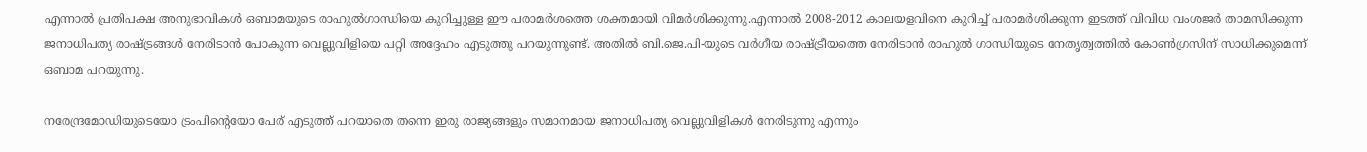എന്നാൽ പ്രതിപക്ഷ അനുഭാവികൾ ഒബാമയുടെ രാഹുൽഗാന്ധിയെ കുറിച്ചുള്ള ഈ പരാമർശത്തെ ശക്തമായി വിമർശിക്കുന്നു.എന്നാൽ 2008-2012 കാലയളവിനെ കുറിച്ച് പരാമർശിക്കുന്ന ഇടത്ത് വിവിധ വംശജർ താമസിക്കുന്ന ജനാധിപത്യ രാഷ്ട്രങ്ങൾ നേരിടാൻ പോകുന്ന വെല്ലുവിളിയെ പറ്റി അദ്ദേഹം എടുത്തു പറയുന്നുണ്ട്. അതിൽ ബി.ജെ.പി-യുടെ വർഗീയ രാഷ്ട്രീയത്തെ നേരിടാൻ രാഹുൽ ഗാന്ധിയുടെ നേതൃത്വത്തിൽ കോൺഗ്രസിന് സാധിക്കുമെന്ന് ഒബാമ പറയുന്നു.

നരേന്ദ്രമോഡിയുടെയോ ട്രംപിന്റെയോ പേര് എടുത്ത് പറയാതെ തന്നെ ഇരു രാജ്യങ്ങളും സമാനമായ ജനാധിപത്യ വെല്ലുവിളികൾ നേരിടുന്നു എന്നും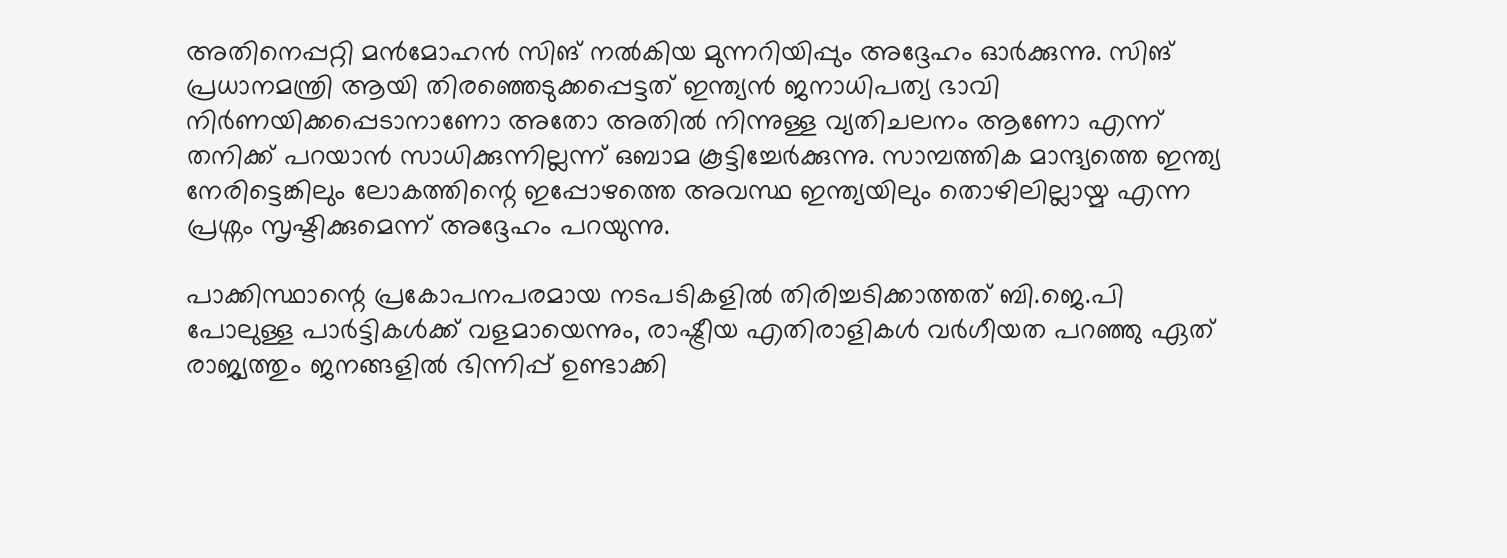അതിനെപ്പറ്റി മൻമോഹൻ സിങ് നൽകിയ മുന്നറിയിപ്പും അദ്ദേഹം ഓർക്കുന്നു. സിങ് പ്രധാനമന്ത്രി ആയി തിരഞ്ഞെടുക്കപ്പെട്ടത് ഇന്ത്യൻ ജനാധിപത്യ ഭാവി നിർണയിക്കപ്പെടാനാണോ അതോ അതിൽ നിന്നുള്ള വ്യതിചലനം ആണോ എന്ന് തനിക്ക് പറയാൻ സാധിക്കുന്നില്ലന്ന് ഒബാമ കൂട്ടിച്ചേർക്കുന്നു. സാമ്പത്തിക മാന്ദ്യത്തെ ഇന്ത്യ നേരിട്ടെങ്കിലും ലോകത്തിന്റെ ഇപ്പോഴത്തെ അവസ്ഥ ഇന്ത്യയിലും തൊഴിലില്ലായ്മ എന്ന പ്രശ്നം സൃഷ്ടിക്കുമെന്ന് അദ്ദേഹം പറയുന്നു.

പാക്കിസ്ഥാന്റെ പ്രകോപനപരമായ നടപടികളിൽ തിരിച്ചടിക്കാത്തത് ബി.ജെ.പി പോലുള്ള പാർട്ടികൾക്ക് വളമായെന്നും, രാഷ്ട്രീയ എതിരാളികൾ വർഗീയത പറഞ്ഞു ഏത് രാജ്യത്തും ജനങ്ങളിൽ ഭിന്നിപ്പ് ഉണ്ടാക്കി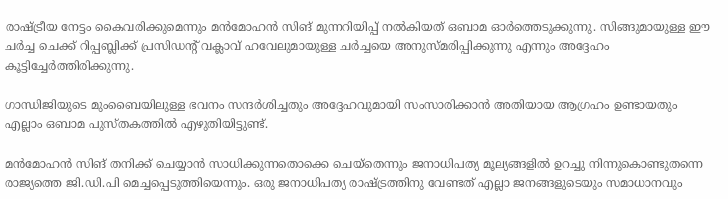രാഷ്ട്രീയ നേട്ടം കൈവരിക്കുമെന്നും മൻമോഹൻ സിങ് മുന്നറിയിപ്പ് നൽകിയത് ഒബാമ ഓർത്തെടുക്കുന്നു. സിങ്ങുമായുള്ള ഈ ചർച്ച ചെക്ക് റിപ്പബ്ലിക്ക് പ്രസിഡന്റ്‌ വക്ലാവ് ഹവേലുമായുള്ള ചർച്ചയെ അനുസ്മരിപ്പിക്കുന്നു എന്നും അദ്ദേഹം കൂട്ടിച്ചേർത്തിരിക്കുന്നു.

ഗാന്ധിജിയുടെ മുംബൈയിലുള്ള ഭവനം സന്ദർശിച്ചതും അദ്ദേഹവുമായി സംസാരിക്കാൻ അതിയായ ആഗ്രഹം ഉണ്ടായതും എല്ലാം ഒബാമ പുസ്തകത്തിൽ എഴുതിയിട്ടുണ്ട്.

മൻമോഹൻ സിങ് തനിക്ക് ചെയ്യാൻ സാധിക്കുന്നതൊക്കെ ചെയ്തെന്നും ജനാധിപത്യ മൂല്യങ്ങളിൽ ഉറച്ചു നിന്നുകൊണ്ടുതന്നെ രാജ്യത്തെ ജി.ഡി.പി മെച്ചപ്പെടുത്തിയെന്നും. ഒരു ജനാധിപത്യ രാഷ്ട്രത്തിനു വേണ്ടത് എല്ലാ ജനങ്ങളുടെയും സമാധാനവും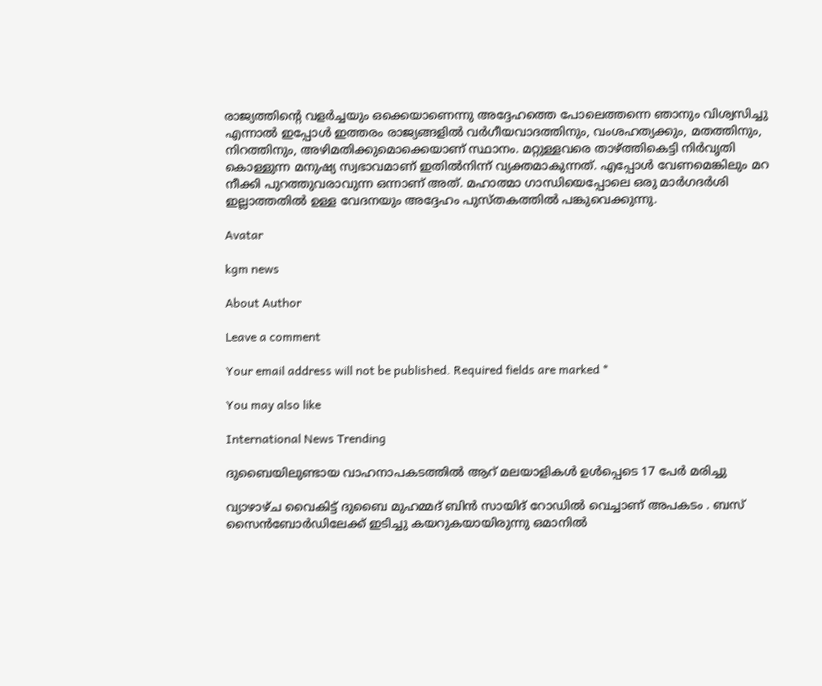രാജ്യത്തിന്റെ വളർച്ചയും ഒക്കെയാണെന്നു അദ്ദേഹത്തെ പോലെത്തന്നെ ഞാനും വിശ്വസിച്ചു എന്നാൽ ഇപ്പോൾ ഇത്തരം രാജ്യങ്ങളിൽ വർഗീയവാദത്തിനും, വംശഹത്യക്കും, മതത്തിനും, നിറത്തിനും, അഴിമതിക്കുമൊക്കെയാണ് സ്ഥാനം. മറ്റുള്ളവരെ താഴ്ത്തികെട്ടി നിർവൃതി കൊള്ളുന്ന മനുഷ്യ സ്വഭാവമാണ് ഇതിൽനിന്ന് വ്യക്തമാകുന്നത്. എപ്പോൾ വേണമെങ്കിലും മറ നീക്കി പുറത്തുവരാവുന്ന ഒന്നാണ് അത്. മഹാത്മാ ഗാന്ധിയെപ്പോലെ ഒരു മാർഗദർശി ഇല്ലാത്തതിൽ ഉള്ള വേദനയും അദ്ദേഹം പുസ്തകത്തിൽ പങ്കുവെക്കുന്നു.

Avatar

kgm news

About Author

Leave a comment

Your email address will not be published. Required fields are marked *

You may also like

International News Trending

ദുബൈയിലുണ്ടായ വാഹനാപകടത്തില്‍ ആറ് മലയാളികള്‍ ഉള്‍പ്പെടെ 17 പേര്‍ മരിച്ചു

വ്യാഴാഴ്ച വൈകിട്ട് ദുബൈ മുഹമ്മദ് ബിൻ സായിദ് റോഡിൽ വെച്ചാണ് അപകടം . ബസ് സൈൻബോർഡിലേക്ക് ഇടിച്ചു കയറുകയായിരുന്നു ഒമാനിൽ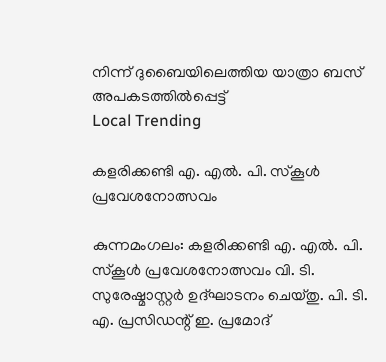നിന്ന് ദുബൈയിലെത്തിയ യാത്രാ ബസ് അപകടത്തിൽപ്പെട്ട്
Local Trending

കളരിക്കണ്ടി എ. എല്‍. പി. സ്‌കൂള്‍ പ്രവേശനോത്സവം

കുന്നമംഗലം: കളരിക്കണ്ടി എ. എല്‍. പി. സ്‌കൂള്‍ പ്രവേശനോത്സവം വി. ടി. സുരേഷ്മാസ്റ്റര്‍ ഉദ്ഘാടനം ചെയ്തു. പി. ടി. എ. പ്രസിഡന്റ് ഇ. പ്രമോദ്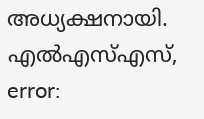അധ്യക്ഷനായി. എല്‍എസ്എസ്,
error: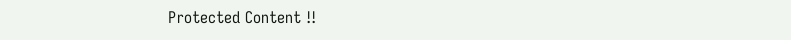Protected Content !!